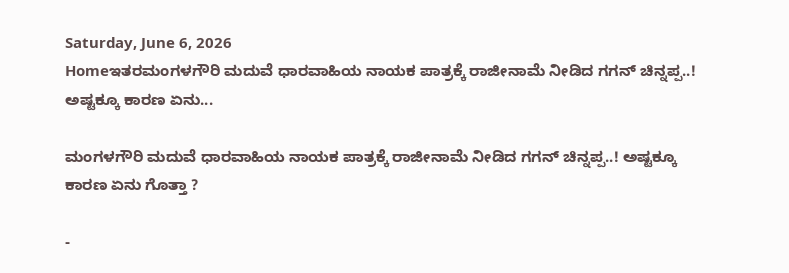Saturday, June 6, 2026
Homeಇತರಮಂಗಳಗೌರಿ ಮದುವೆ ಧಾರವಾಹಿಯ ನಾಯಕ ಪಾತ್ರಕ್ಕೆ ರಾಜೀನಾಮೆ ನೀಡಿದ ಗಗನ್ ಚಿನ್ನಪ್ಪ..! ಅಷ್ಟಕ್ಕೂ ಕಾರಣ ಏನು...

ಮಂಗಳಗೌರಿ ಮದುವೆ ಧಾರವಾಹಿಯ ನಾಯಕ ಪಾತ್ರಕ್ಕೆ ರಾಜೀನಾಮೆ ನೀಡಿದ ಗಗನ್ ಚಿನ್ನಪ್ಪ..! ಅಷ್ಟಕ್ಕೂ ಕಾರಣ ಏನು ಗೊತ್ತಾ ?

-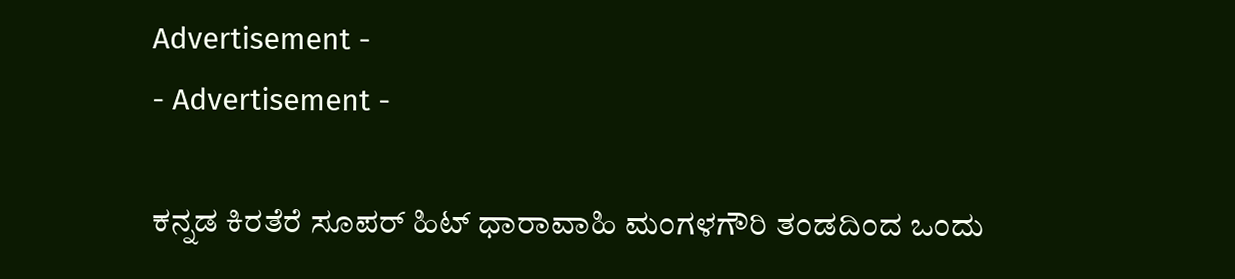Advertisement -
- Advertisement -

ಕನ್ನಡ ಕಿರತೆರೆ ಸೂಪರ್ ಹಿಟ್ ಧಾರಾವಾಹಿ ಮಂಗಳಗೌರಿ ತಂಡದಿಂದ ಒಂದು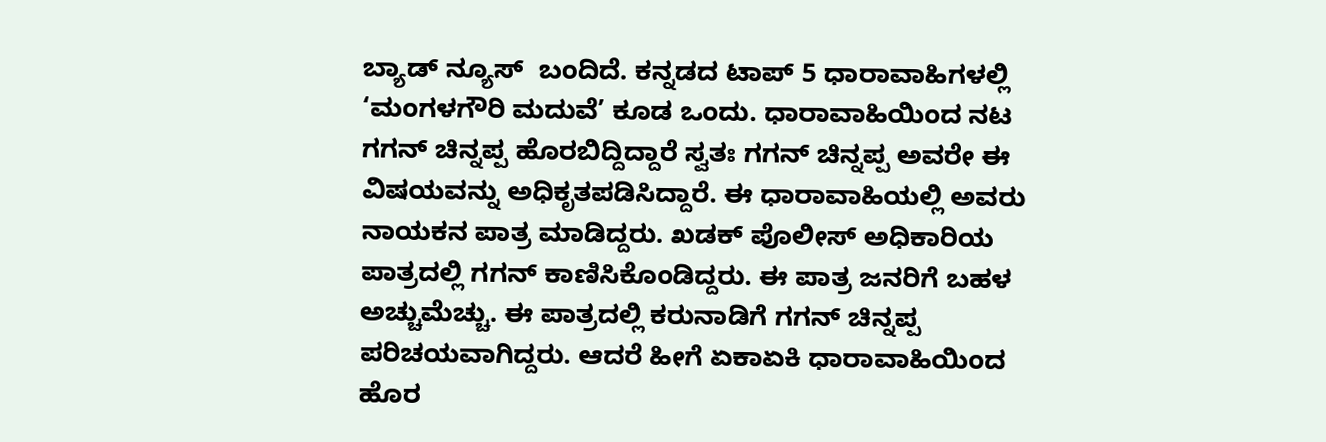ಬ್ಯಾಡ್ ನ್ಯೂಸ್  ಬಂದಿದೆ. ಕನ್ನಡದ ಟಾಪ್ 5 ಧಾರಾವಾಹಿಗಳಲ್ಲಿ ‘ಮಂಗಳಗೌರಿ ಮದುವೆ’ ಕೂಡ ಒಂದು. ಧಾರಾವಾಹಿಯಿಂದ ನಟ ಗಗನ್ ಚಿನ್ನಪ್ಪ ಹೊರಬಿದ್ದಿದ್ದಾರೆ ಸ್ವತಃ ಗಗನ್ ಚಿನ್ನಪ್ಪ ಅವರೇ ಈ ವಿಷಯವನ್ನು ಅಧಿಕೃತಪಡಿಸಿದ್ದಾರೆ. ಈ ಧಾರಾವಾಹಿಯಲ್ಲಿ ಅವರು ನಾಯಕನ ಪಾತ್ರ ಮಾಡಿದ್ದರು. ಖಡಕ್ ಪೊಲೀಸ್ ಅಧಿಕಾರಿಯ ಪಾತ್ರದಲ್ಲಿ ಗಗನ್ ಕಾಣಿಸಿಕೊಂಡಿದ್ದರು. ಈ ಪಾತ್ರ ಜನರಿಗೆ ಬಹಳ ಅಚ್ಚುಮೆಚ್ಚು. ಈ ಪಾತ್ರದಲ್ಲಿ ಕರುನಾಡಿಗೆ ಗಗನ್ ಚಿನ್ನಪ್ಪ ಪರಿಚಯವಾಗಿದ್ದರು. ಆದರೆ ಹೀಗೆ ಏಕಾಏಕಿ ಧಾರಾವಾಹಿಯಿಂದ ಹೊರ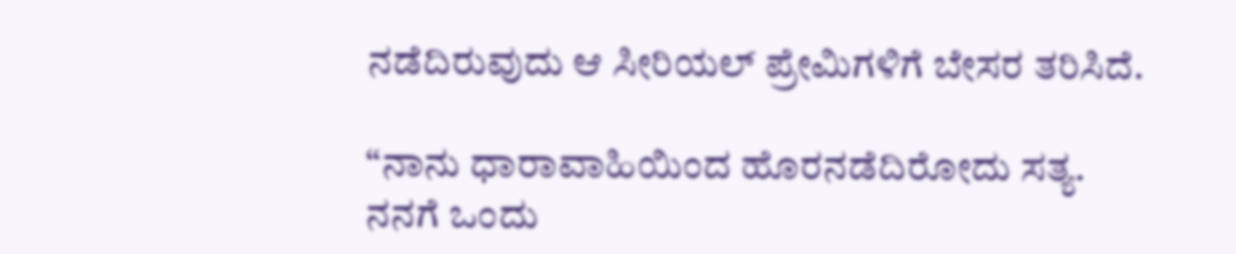ನಡೆದಿರುವುದು ಆ ಸೀರಿಯಲ್ ಪ್ರೇಮಿಗಳಿಗೆ ಬೇಸರ ತರಿಸಿದೆ.

“ನಾನು ಧಾರಾವಾಹಿಯಿಂದ ಹೊರನಡೆದಿರೋದು ಸತ್ಯ. ನನಗೆ ಒಂದು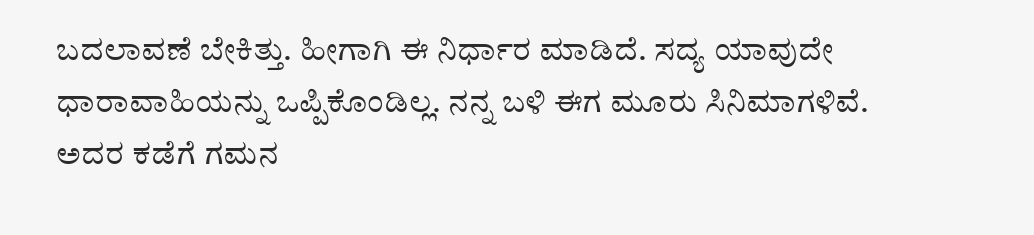ಬದಲಾವಣೆ ಬೇಕಿತ್ತು. ಹೀಗಾಗಿ ಈ ನಿರ್ಧಾರ ಮಾಡಿದೆ. ಸದ್ಯ ಯಾವುದೇ ಧಾರಾವಾಹಿಯನ್ನು ಒಪ್ಪಿಕೊಂಡಿಲ್ಲ. ನನ್ನ ಬಳಿ ಈಗ ಮೂರು ಸಿನಿಮಾಗಳಿವೆ. ಅದರ ಕಡೆಗೆ ಗಮನ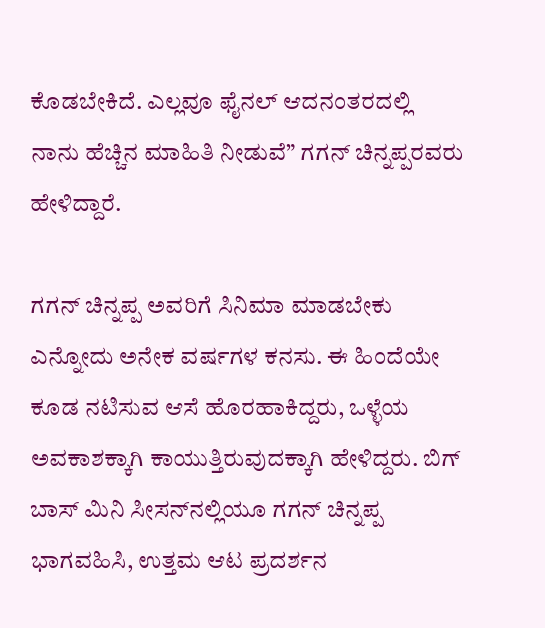ಕೊಡಬೇಕಿದೆ. ಎಲ್ಲವೂ ಫೈನಲ್ ಆದನಂತರದಲ್ಲಿ ನಾನು ಹೆಚ್ಚಿನ ಮಾಹಿತಿ ನೀಡುವೆ” ಗಗನ್ ಚಿನ್ನಪ್ಪರವರು ಹೇಳಿದ್ದಾರೆ.

ಗಗನ್ ಚಿನ್ನಪ್ಪ ಅವರಿಗೆ ಸಿನಿಮಾ ಮಾಡಬೇಕು ಎನ್ನೋದು ಅನೇಕ ವರ್ಷಗಳ ಕನಸು. ಈ ಹಿಂದೆಯೇ ಕೂಡ ನಟಿಸುವ ಆಸೆ ಹೊರಹಾಕಿದ್ದರು, ಒಳ್ಳೆಯ ಅವಕಾಶಕ್ಕಾಗಿ ಕಾಯುತ್ತಿರುವುದಕ್ಕಾಗಿ ಹೇಳಿದ್ದರು. ಬಿಗ್ ಬಾಸ್ ಮಿನಿ ಸೀಸನ್‌ನಲ್ಲಿಯೂ ಗಗನ್ ಚಿನ್ನಪ್ಪ ಭಾಗವಹಿಸಿ, ಉತ್ತಮ ಆಟ ಪ್ರದರ್ಶನ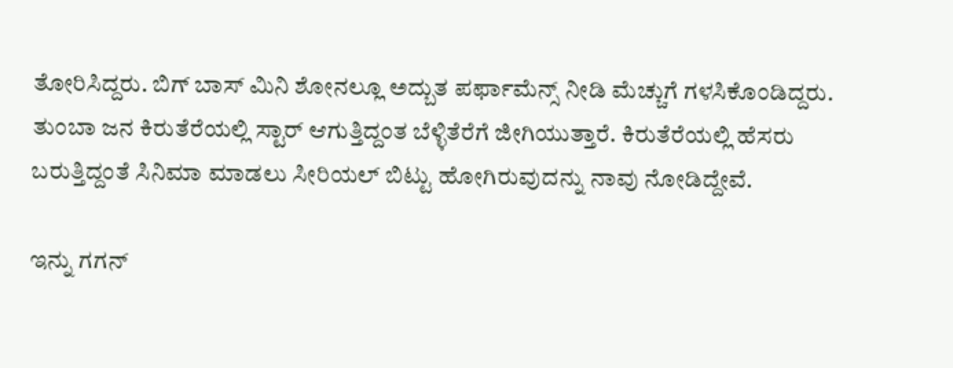ತೋರಿಸಿದ್ದರು. ಬಿಗ್ ಬಾಸ್ ಮಿನಿ ಶೋನಲ್ಲೂ ಅದ್ಬುತ ಪರ್ಫಾಮೆನ್ಸ್ ನೀಡಿ ಮೆಚ್ಚುಗೆ ಗಳಸಿಕೊಂಡಿದ್ದರು. ತುಂಬಾ ಜನ ಕಿರುತೆರೆಯಲ್ಲಿ ಸ್ಟಾರ್ ಆಗುತ್ತಿದ್ದಂತ ಬೆಳ್ಳಿತೆರೆಗೆ ಜೀಗಿಯುತ್ತಾರೆ. ಕಿರುತೆರೆಯಲ್ಲಿ ಹೆಸರು ಬರುತ್ತಿದ್ದಂತೆ ಸಿನಿಮಾ ಮಾಡಲು ಸೀರಿಯಲ್ ಬಿಟ್ಟು ಹೋಗಿರುವುದನ್ನು ನಾವು ನೋಡಿದ್ದೇವೆ.

ಇನ್ನು ಗಗನ್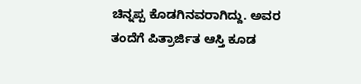ಚಿನ್ನಪ್ಪ ಕೊಡಗಿನವರಾಗಿದ್ದು. ಅವರ ತಂದೆಗೆ ಪಿತ್ರಾರ್ಜಿತ ಆಸ್ತಿ ಕೂಡ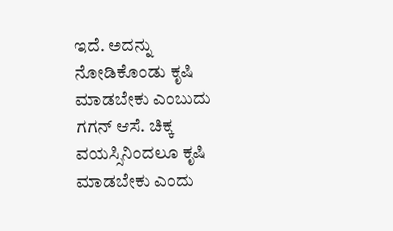ಇದೆ. ಅದನ್ನು ನೋಡಿಕೊಂಡು ಕೃಷಿ ಮಾಡಬೇಕು ಎಂಬುದು ಗಗನ್ ಆಸೆ. ಚಿಕ್ಕ ವಯಸ್ಸಿನಿಂದಲೂ ಕೃಷಿ ಮಾಡಬೇಕು ಎಂದು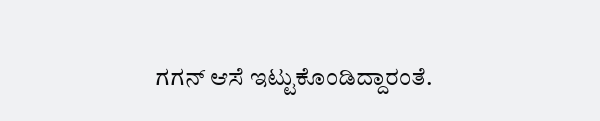ಗಗನ್ ಆಸೆ ಇಟ್ಟುಕೊಂಡಿದ್ದಾರಂತೆ.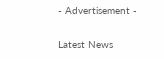- Advertisement -

Latest News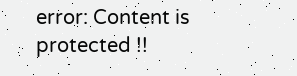error: Content is protected !!